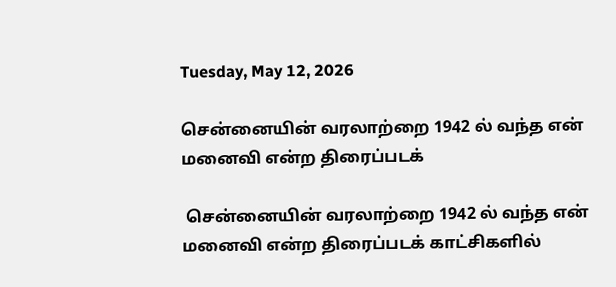Tuesday, May 12, 2026

சென்னையின் வரலாற்றை 1942 ல் வந்த என் மனைவி என்ற திரைப்படக்

 சென்னையின் வரலாற்றை 1942 ல் வந்த என் மனைவி என்ற திரைப்படக் காட்சிகளில்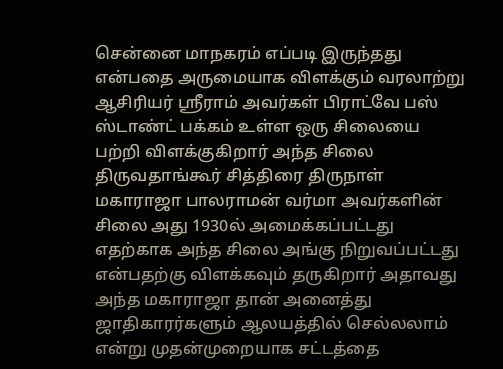சென்னை மாநகரம் எப்படி இருந்தது என்பதை அருமையாக விளக்கும் வரலாற்று ஆசிரியர் ஸ்ரீராம் அவர்கள் பிராட்வே பஸ் ஸ்டாண்ட் பக்கம் உள்ள ஒரு சிலையை பற்றி விளக்குகிறார் அந்த சிலை திருவதாங்கூர் சித்திரை திருநாள் மகாராஜா பாலராமன் வர்மா அவர்களின் சிலை அது 1930ல் அமைக்கப்பட்டது எதற்காக அந்த சிலை அங்கு நிறுவப்பட்டது என்பதற்கு விளக்கவும் தருகிறார் அதாவது அந்த மகாராஜா தான் அனைத்து ஜாதிகாரர்களும் ஆலயத்தில் செல்லலாம் என்று முதன்முறையாக சட்டத்தை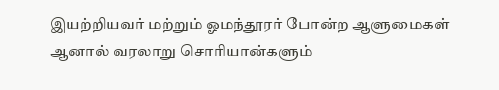இயற்றியவர் மற்றும் ஓமந்தூரர் போன்ற ஆளுமைகள் ஆனால் வரலாறு சொரியான்களும்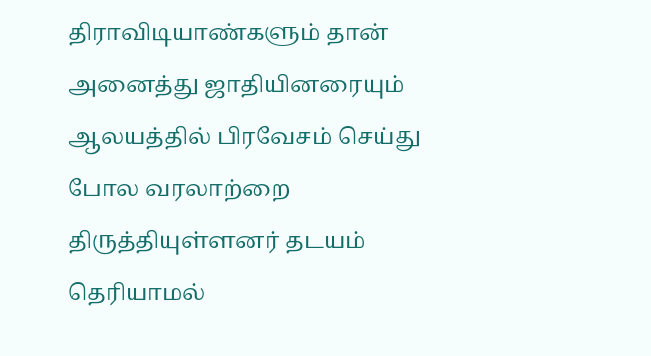திராவிடியாண்களும் தான் அனைத்து ஜாதியினரையும் ஆலயத்தில் பிரவேசம் செய்து போல வரலாற்றை திருத்தியுள்ளனர் தடயம் தெரியாமல்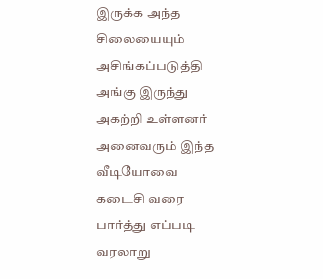இருக்க அந்த சிலையையும் அசிங்கப்படுத்தி அங்கு இருந்து அகற்றி உள்ளனர் அனைவரும் இந்த வீடியோவை கடைசி வரை பார்த்து எப்படி வரலாறு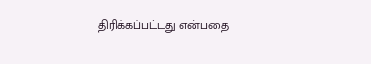திரிக்கப்பட்டது என்பதை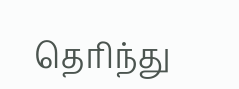தெரிந்து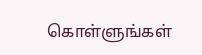கொள்ளுங்கள்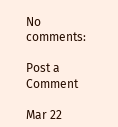No comments:

Post a Comment

Mar 22